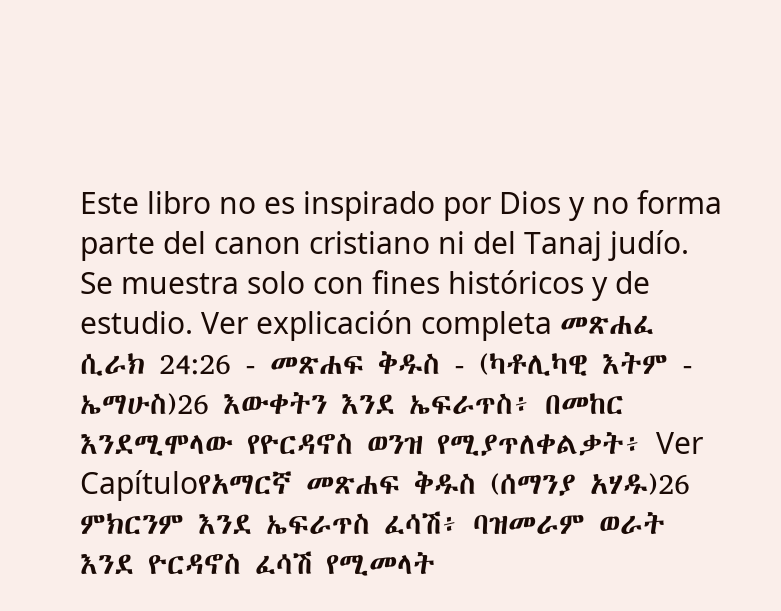Este libro no es inspirado por Dios y no forma parte del canon cristiano ni del Tanaj judío. Se muestra solo con fines históricos y de estudio. Ver explicación completa መጽሐፈ ሲራክ 24:26 - መጽሐፍ ቅዱስ - (ካቶሊካዊ እትም - ኤማሁስ)26 እውቀትን እንደ ኤፍራጥስ፥ በመከር እንደሚሞላው የዮርዳኖስ ወንዝ የሚያጥለቀልቃት፥ Ver Capítuloየአማርኛ መጽሐፍ ቅዱስ (ሰማንያ አሃዱ)26 ምክርንም እንደ ኤፍራጥስ ፈሳሽ፥ ባዝመራም ወራት እንደ ዮርዳኖስ ፈሳሽ የሚመላት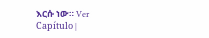እርሱ ነው። Ver Capítulo |